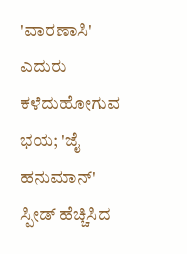'ವಾರಣಾಸಿ' ಎದುರು ಕಳೆದುಹೋಗುವ ಭಯ; 'ಜೈ ಹನುಮಾನ್' ಸ್ಪೀಡ್ ಹೆಚ್ಚಿಸಿದ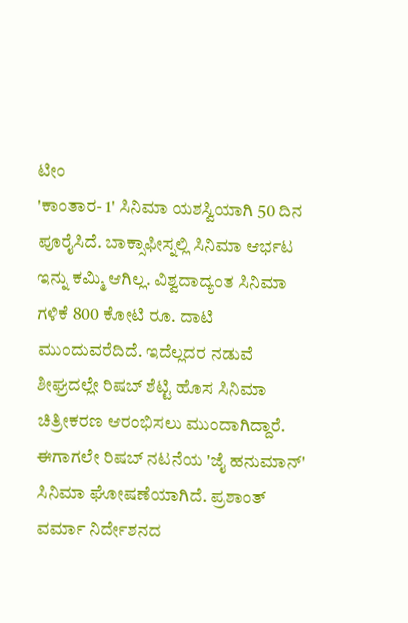ಟೀಂ
'ಕಾಂತಾರ- 1' ಸಿನಿಮಾ ಯಶಸ್ವಿಯಾಗಿ 50 ದಿನ ಪೂರೈಸಿದೆ. ಬಾಕ್ಸಾಫೀಸ್ನಲ್ಲಿ ಸಿನಿಮಾ ಆರ್ಭಟ ಇನ್ನು ಕಮ್ಮಿ ಆಗಿಲ್ಲ. ವಿಶ್ವದಾದ್ಯಂತ ಸಿನಿಮಾ ಗಳಿಕೆ 800 ಕೋಟಿ ರೂ. ದಾಟಿ ಮುಂದುವರೆದಿದೆ. ಇದೆಲ್ಲದರ ನಡುವೆ ಶೀಘ್ರದಲ್ಲೇ ರಿಷಬ್ ಶೆಟ್ಟಿ ಹೊಸ ಸಿನಿಮಾ ಚಿತ್ರೀಕರಣ ಆರಂಭಿಸಲು ಮುಂದಾಗಿದ್ದಾರೆ.
ಈಗಾಗಲೇ ರಿಷಬ್ ನಟನೆಯ 'ಜೈ ಹನುಮಾನ್' ಸಿನಿಮಾ ಘೋಷಣೆಯಾಗಿದೆ. ಪ್ರಶಾಂತ್ ವರ್ಮಾ ನಿರ್ದೇಶನದ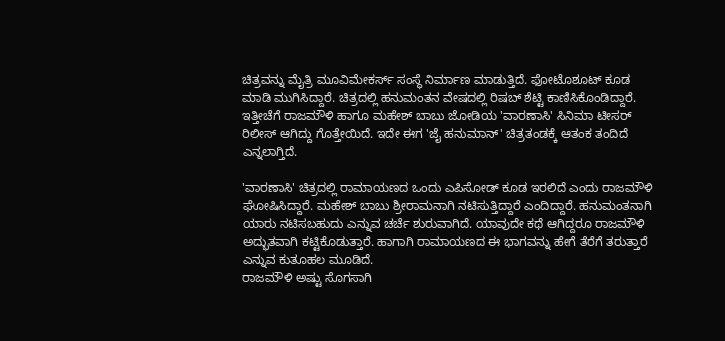ಚಿತ್ರವನ್ನು ಮೈತ್ರಿ ಮೂವಿಮೇಕರ್ಸ್ ಸಂಸ್ಥೆ ನಿರ್ಮಾಣ ಮಾಡುತ್ತಿದೆ. ಫೋಟೊಶೂಟ್ ಕೂಡ ಮಾಡಿ ಮುಗಿಸಿದ್ದಾರೆ. ಚಿತ್ರದಲ್ಲಿ ಹನುಮಂತನ ವೇಷದಲ್ಲಿ ರಿಷಬ್ ಶೆಟ್ಟಿ ಕಾಣಿಸಿಕೊಂಡಿದ್ದಾರೆ. ಇತ್ತೀಚೆಗೆ ರಾಜಮೌಳಿ ಹಾಗೂ ಮಹೇಶ್ ಬಾಬು ಜೋಡಿಯ 'ವಾರಣಾಸಿ' ಸಿನಿಮಾ ಟೀಸರ್ ರಿಲೀಸ್ ಆಗಿದ್ದು ಗೊತ್ತೇಯಿದೆ. ಇದೇ ಈಗ 'ಜೈ ಹನುಮಾನ್' ಚಿತ್ರತಂಡಕ್ಕೆ ಆತಂಕ ತಂದಿದೆ ಎನ್ನಲಾಗ್ತಿದೆ.

'ವಾರಣಾಸಿ' ಚಿತ್ರದಲ್ಲಿ ರಾಮಾಯಣದ ಒಂದು ಎಪಿಸೋಡ್ ಕೂಡ ಇರಲಿದೆ ಎಂದು ರಾಜಮೌಳಿ ಘೋಷಿಸಿದ್ದಾರೆ. ಮಹೇಶ್ ಬಾಬು ಶ್ರೀರಾಮನಾಗಿ ನಟಿಸುತ್ತಿದ್ದಾರೆ ಎಂದಿದ್ದಾರೆ. ಹನುಮಂತನಾಗಿ ಯಾರು ನಟಿಸಬಹುದು ಎನ್ನುವ ಚರ್ಚೆ ಶುರುವಾಗಿದೆ. ಯಾವುದೇ ಕಥೆ ಆಗಿದ್ದರೂ ರಾಜಮೌಳಿ ಅದ್ಭುತವಾಗಿ ಕಟ್ಟಿಕೊಡುತ್ತಾರೆ. ಹಾಗಾಗಿ ರಾಮಾಯಣದ ಈ ಭಾಗವನ್ನು ಹೇಗೆ ತೆರೆಗೆ ತರುತ್ತಾರೆ ಎನ್ನುವ ಕುತೂಹಲ ಮೂಡಿದೆ.
ರಾಜಮೌಳಿ ಅಷ್ಟು ಸೊಗಸಾಗಿ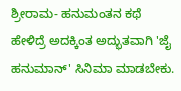ಶ್ರೀರಾಮ- ಹನುಮಂತನ ಕಥೆ ಹೇಳಿದ್ರೆ ಅದಕ್ಕಿಂತ ಅದ್ಭುತವಾಗಿ 'ಜೈ ಹನುಮಾನ್' ಸಿನಿಮಾ ಮಾಡಬೇಕು.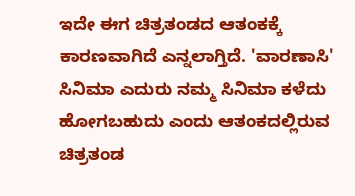ಇದೇ ಈಗ ಚಿತ್ರತಂಡದ ಆತಂಕಕ್ಕೆ ಕಾರಣವಾಗಿದೆ ಎನ್ನಲಾಗ್ತಿದೆ. 'ವಾರಣಾಸಿ' ಸಿನಿಮಾ ಎದುರು ನಮ್ಮ ಸಿನಿಮಾ ಕಳೆದು ಹೋಗಬಹುದು ಎಂದು ಆತಂಕದಲ್ಲಿರುವ ಚಿತ್ರತಂಡ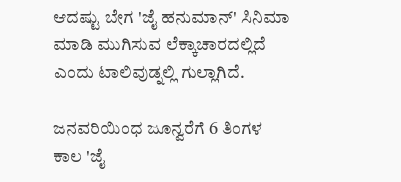ಆದಷ್ಟು ಬೇಗ 'ಜೈ ಹನುಮಾನ್' ಸಿನಿಮಾ ಮಾಡಿ ಮುಗಿಸುವ ಲೆಕ್ಕಾಚಾರದಲ್ಲಿದೆ ಎಂದು ಟಾಲಿವುಡ್ನಲ್ಲಿ ಗುಲ್ಲಾಗಿದೆ.

ಜನವರಿಯಿಂಧ ಜೂನ್ವರೆಗೆ 6 ತಿಂಗಳ ಕಾಲ 'ಜೈ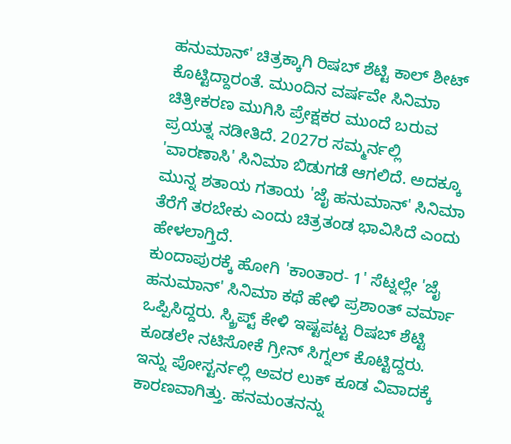ಹನುಮಾನ್' ಚಿತ್ರಕ್ಕಾಗಿ ರಿಷಬ್ ಶೆಟ್ಟಿ ಕಾಲ್ ಶೀಟ್ ಕೊಟ್ಟಿದ್ದಾರಂತೆ. ಮುಂದಿನ ವರ್ಷವೇ ಸಿನಿಮಾ ಚಿತ್ರೀಕರಣ ಮುಗಿಸಿ ಪ್ರೇಕ್ಷಕರ ಮುಂದೆ ಬರುವ ಪ್ರಯತ್ನ ನಡೀತಿದೆ. 2027ರ ಸಮ್ಮರ್ನಲ್ಲಿ 'ವಾರಣಾಸಿ' ಸಿನಿಮಾ ಬಿಡುಗಡೆ ಆಗಲಿದೆ. ಅದಕ್ಕೂ ಮುನ್ನ ಶತಾಯ ಗತಾಯ 'ಜೈ ಹನುಮಾನ್' ಸಿನಿಮಾ ತೆರೆಗೆ ತರಬೇಕು ಎಂದು ಚಿತ್ರತಂಡ ಭಾವಿಸಿದೆ ಎಂದು ಹೇಳಲಾಗ್ತಿದೆ.
ಕುಂದಾಪುರಕ್ಕೆ ಹೋಗಿ 'ಕಾಂತಾರ- 1' ಸೆಟ್ನಲ್ಲೇ 'ಜೈ ಹನುಮಾನ್' ಸಿನಿಮಾ ಕಥೆ ಹೇಳಿ ಪ್ರಶಾಂತ್ ವರ್ಮಾ ಒಪ್ಪಿಸಿದ್ದರು. ಸ್ಕ್ರಿಪ್ಟ್ ಕೇಳಿ ಇಷ್ಟಪಟ್ಟ ರಿಷಬ್ ಶೆಟ್ಟಿ ಕೂಡಲೇ ನಟಿಸೋಕೆ ಗ್ರೀನ್ ಸಿಗ್ನಲ್ ಕೊಟ್ಟಿದ್ದರು. ಇನ್ನು ಪೋಸ್ಟರ್ನಲ್ಲಿ ಅವರ ಲುಕ್ ಕೂಡ ವಿವಾದಕ್ಕೆ ಕಾರಣವಾಗಿತ್ತು. ಹನಮಂತನನ್ನು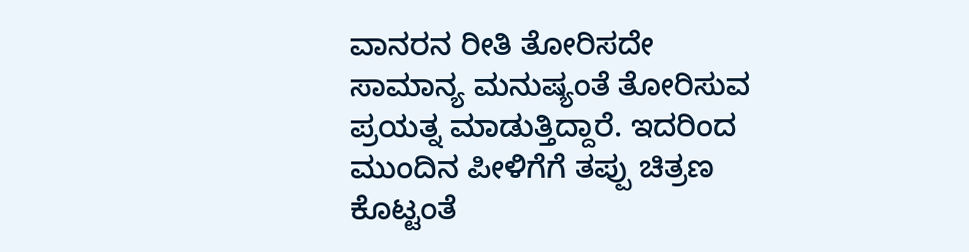ವಾನರನ ರೀತಿ ತೋರಿಸದೇ ಸಾಮಾನ್ಯ ಮನುಷ್ಯಂತೆ ತೋರಿಸುವ ಪ್ರಯತ್ನ ಮಾಡುತ್ತಿದ್ದಾರೆ. ಇದರಿಂದ ಮುಂದಿನ ಪೀಳಿಗೆಗೆ ತಪ್ಪು ಚಿತ್ರಣ ಕೊಟ್ಟಂತೆ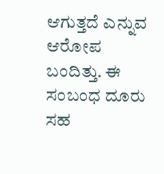ಆಗುತ್ತದೆ ಎನ್ನುವ ಆರೋಪ ಬಂದಿತ್ತು. ಈ ಸಂಬಂಧ ದೂರು ಸಹ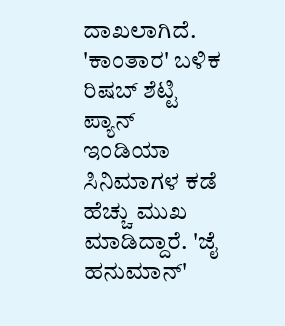ದಾಖಲಾಗಿದೆ.
'ಕಾಂತಾರ' ಬಳಿಕ ರಿಷಬ್ ಶೆಟ್ಟಿ ಪ್ಯಾನ್ ಇಂಡಿಯಾ ಸಿನಿಮಾಗಳ ಕಡೆ ಹೆಚ್ಚು ಮುಖ ಮಾಡಿದ್ದಾರೆ. 'ಜೈ ಹನುಮಾನ್'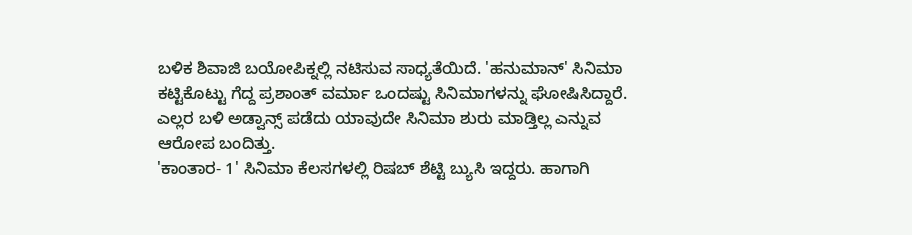ಬಳಿಕ ಶಿವಾಜಿ ಬಯೋಪಿಕ್ನಲ್ಲಿ ನಟಿಸುವ ಸಾಧ್ಯತೆಯಿದೆ. 'ಹನುಮಾನ್' ಸಿನಿಮಾ ಕಟ್ಟಿಕೊಟ್ಟು ಗೆದ್ದ ಪ್ರಶಾಂತ್ ವರ್ಮಾ ಒಂದಷ್ಟು ಸಿನಿಮಾಗಳನ್ನು ಘೋಷಿಸಿದ್ದಾರೆ. ಎಲ್ಲರ ಬಳಿ ಅಡ್ವಾನ್ಸ್ ಪಡೆದು ಯಾವುದೇ ಸಿನಿಮಾ ಶುರು ಮಾಡ್ತಿಲ್ಲ ಎನ್ನುವ ಆರೋಪ ಬಂದಿತ್ತು.
'ಕಾಂತಾರ- 1' ಸಿನಿಮಾ ಕೆಲಸಗಳಲ್ಲಿ ರಿಷಬ್ ಶೆಟ್ಟಿ ಬ್ಯುಸಿ ಇದ್ದರು. ಹಾಗಾಗಿ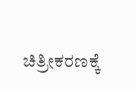ಚಿತ್ರೀಕರಣಕ್ಕೆ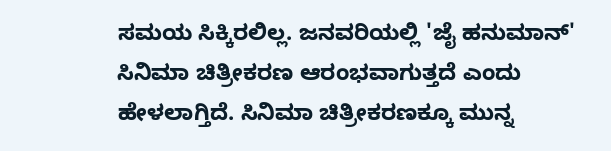ಸಮಯ ಸಿಕ್ಕಿರಲಿಲ್ಲ. ಜನವರಿಯಲ್ಲಿ 'ಜೈ ಹನುಮಾನ್' ಸಿನಿಮಾ ಚಿತ್ರೀಕರಣ ಆರಂಭವಾಗುತ್ತದೆ ಎಂದು ಹೇಳಲಾಗ್ತಿದೆ. ಸಿನಿಮಾ ಚಿತ್ರೀಕರಣಕ್ಕೂ ಮುನ್ನ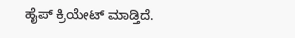ಹೈಪ್ ಕ್ರಿಯೇಟ್ ಮಾಡ್ತಿದೆ.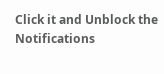Click it and Unblock the Notifications